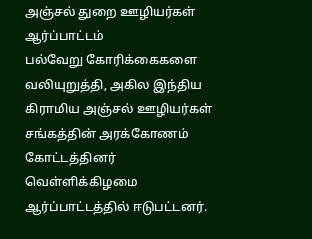அஞ்சல் துறை ஊழியர்கள் ஆர்ப்பாட்டம்
பல்வேறு கோரிக்கைகளை வலியுறுத்தி, அகில இந்திய கிராமிய அஞ்சல் ஊழியர்கள் சங்கத்தின் அரக்கோணம் கோட்டத்தினர் வெள்ளிக்கிழமை ஆர்ப்பாட்டத்தில் ஈடுபட்டனர்.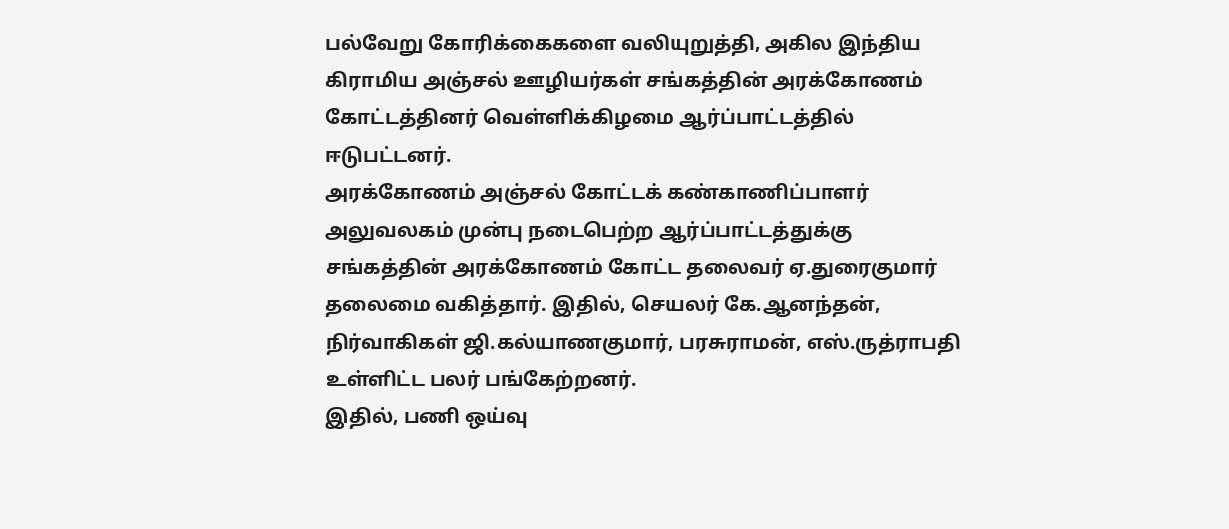பல்வேறு கோரிக்கைகளை வலியுறுத்தி, அகில இந்திய கிராமிய அஞ்சல் ஊழியர்கள் சங்கத்தின் அரக்கோணம் கோட்டத்தினர் வெள்ளிக்கிழமை ஆர்ப்பாட்டத்தில் ஈடுபட்டனர்.
அரக்கோணம் அஞ்சல் கோட்டக் கண்காணிப்பாளர் அலுவலகம் முன்பு நடைபெற்ற ஆர்ப்பாட்டத்துக்கு சங்கத்தின் அரக்கோணம் கோட்ட தலைவர் ஏ.துரைகுமார் தலைமை வகித்தார். இதில், செயலர் கே.ஆனந்தன், நிர்வாகிகள் ஜி.கல்யாணகுமார், பரசுராமன், எஸ்.ருத்ராபதி உள்ளிட்ட பலர் பங்கேற்றனர்.
இதில், பணி ஒய்வு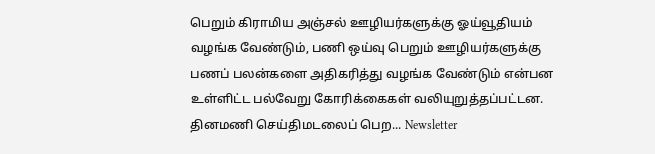பெறும் கிராமிய அஞ்சல் ஊழியர்களுக்கு ஓய்வூதியம் வழங்க வேண்டும், பணி ஒய்வு பெறும் ஊழியர்களுக்கு பணப் பலன்களை அதிகரித்து வழங்க வேண்டும் என்பன உள்ளிட்ட பல்வேறு கோரிக்கைகள் வலியுறுத்தப்பட்டன.
தினமணி செய்திமடலைப் பெற... Newsletter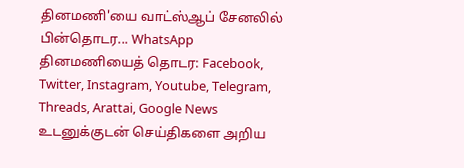தினமணி'யை வாட்ஸ்ஆப் சேனலில் பின்தொடர... WhatsApp
தினமணியைத் தொடர: Facebook, Twitter, Instagram, Youtube, Telegram, Threads, Arattai, Google News
உடனுக்குடன் செய்திகளை அறிய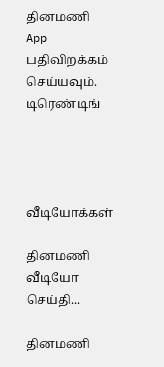தினமணி App பதிவிறக்கம் செய்யவும்.
டிரெண்டிங்




வீடியோக்கள்

தினமணி வீடியோ செய்தி...

தினமணி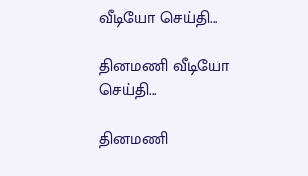வீடியோ செய்தி...

தினமணி வீடியோ செய்தி...

தினமணி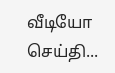வீடியோ செய்தி...